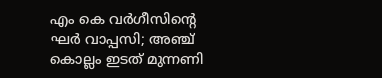എം കെ വര്‍ഗീസിന്റെ ഘര്‍ വാപ്പസി; അഞ്ച് കൊല്ലം ഇടത് മുന്നണി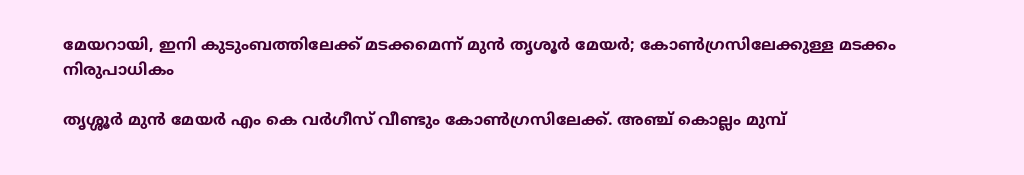മേയറായി, ഇനി കുടുംബത്തിലേക്ക് മടക്കമെന്ന് മുന്‍ തൃശൂര്‍ മേയര്‍; കോണ്‍ഗ്രസിലേക്കുള്ള മടക്കം നിരുപാധികം

തൃശ്ശൂര്‍ മുന്‍ മേയര്‍ എം കെ വര്‍ഗീസ് വീണ്ടും കോണ്‍ഗ്രസിലേക്ക്. അഞ്ച് കൊല്ലം മുമ്പ്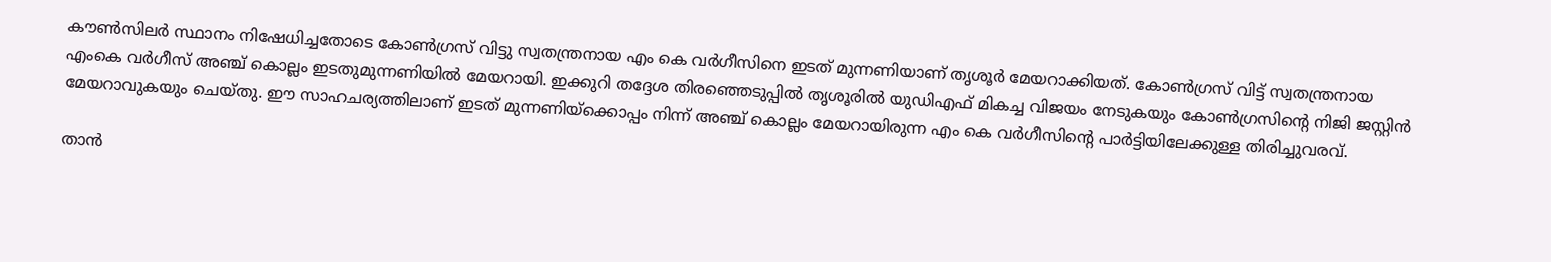കൗണ്‍സിലര്‍ സ്ഥാനം നിഷേധിച്ചതോടെ കോണ്‍ഗ്രസ് വിട്ടു സ്വതന്ത്രനായ എം കെ വര്‍ഗീസിനെ ഇടത് മുന്നണിയാണ് തൃശൂര്‍ മേയറാക്കിയത്. കോണ്‍ഗ്രസ് വിട്ട് സ്വതന്ത്രനായ എംകെ വര്‍ഗീസ് അഞ്ച് കൊല്ലം ഇടതുമുന്നണിയില്‍ മേയറായി. ഇക്കുറി തദ്ദേശ തിരഞ്ഞെടുപ്പില്‍ തൃശൂരില്‍ യുഡിഎഫ് മികച്ച വിജയം നേടുകയും കോണ്‍ഗ്രസിന്റെ നിജി ജസ്റ്റിന്‍ മേയറാവുകയും ചെയ്തു. ഈ സാഹചര്യത്തിലാണ് ഇടത് മുന്നണിയ്‌ക്കൊപ്പം നിന്ന് അഞ്ച് കൊല്ലം മേയറായിരുന്ന എം കെ വര്‍ഗീസിന്റെ പാര്‍ട്ടിയിലേക്കുള്ള തിരിച്ചുവരവ്.

താന്‍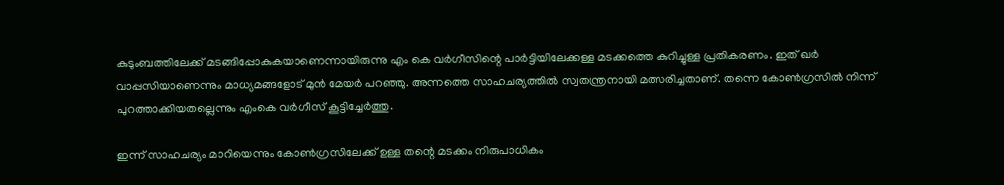കുടുംബത്തിലേക്ക് മടങ്ങിപ്പോകുകയാണെന്നായിരുന്നു എം കെ വര്‍ഗീസിന്റെ പാര്‍ട്ടിയിലേക്കള്ള മടക്കത്തെ കുറിച്ചുള്ള പ്രതികരണം. ഇത് ഖര്‍ വാപ്പസിയാണെന്നും മാധ്യമങ്ങളോട് മുന്‍ മേയര്‍ പറഞ്ഞു. അന്നത്തെ സാഹചര്യത്തില്‍ സ്വതന്ത്രനായി മത്സരിച്ചതാണ്. തന്നെ കോണ്‍ഗ്രസില്‍ നിന്ന് പുറത്താക്കിയതല്ലെന്നും എംകെ വര്‍ഗീസ് കൂട്ടിച്ചേര്‍ത്തു.

ഇന്ന് സാഹചര്യം മാറിയെന്നും കോണ്‍ഗ്രസിലേക്ക് ഉള്ള തന്റെ മടക്കം നിരുപാധികം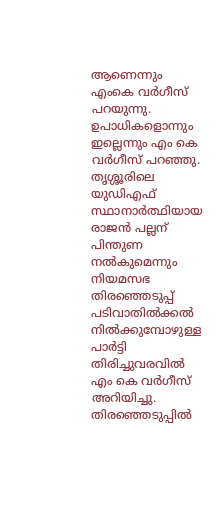ആണെന്നും എംകെ വര്‍ഗീസ് പറയുന്നു. ഉപാധികളൊന്നും ഇല്ലെന്നും എം കെ വര്‍ഗീസ് പറഞ്ഞു. തൃശ്ശൂരിലെ യുഡിഎഫ് സ്ഥാനാര്‍ത്ഥിയായ രാജന്‍ പല്ലന് പിന്തുണ നല്‍കുമെന്നും നിയമസഭ തിരഞ്ഞെടുപ്പ് പടിവാതില്‍ക്കല്‍ നില്‍ക്കുമ്പോഴുള്ള പാര്‍ട്ടി തിരിച്ചുവരവില്‍ എം കെ വര്‍ഗീസ് അറിയിച്ചു. തിരഞ്ഞെടുപ്പില്‍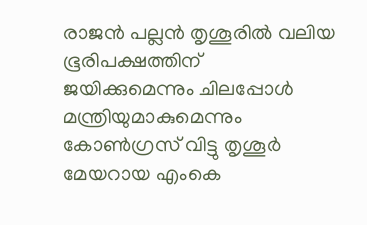രാജന്‍ പല്ലന്‍ തൃശൂരില്‍ വലിയ ഭൂരിപക്ഷത്തിന് ജയിക്കുമെന്നും ചിലപ്പോള്‍ മന്ത്രിയുമാകുമെന്നും കോണ്‍ഗ്രസ് വിട്ടു തൃശൂര്‍ മേയറായ എംകെ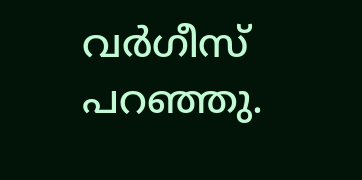വര്‍ഗീസ് പറഞ്ഞു.